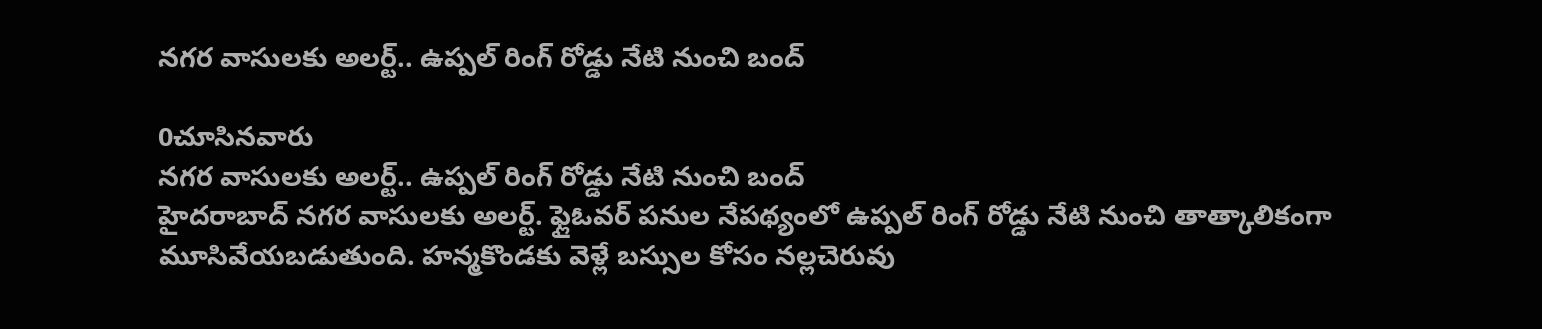నగర వాసులకు అలర్ట్.. ఉప్పల్ రింగ్ రోడ్డు నేటి నుంచి బంద్

0చూసినవారు
నగర వాసులకు అలర్ట్.. ఉప్పల్ రింగ్ రోడ్డు నేటి నుంచి బంద్
హైదరాబాద్ నగర వాసులకు అలర్ట్. ఫ్లైఓవర్ పనుల నేపథ్యంలో ఉప్పల్ రింగ్ రోడ్డు నేటి నుంచి తాత్కాలికంగా మూసివేయబడుతుంది. హన్మకొండకు వెళ్లే బస్సుల కోసం నల్లచెరువు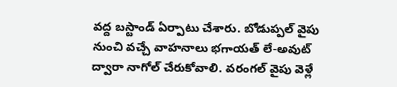వద్ద బస్టాండ్ ఏర్పాటు చేశారు. బోడుప్పల్ వైపు నుంచి వచ్చే వాహనాలు భగాయత్ లే-అవుట్ ద్వారా నాగోల్ చేరుకోవాలి. వరంగల్ వైపు వెళ్లే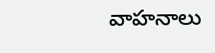వాహనాలు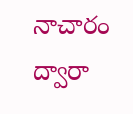నాచారం ద్వారా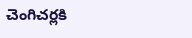చెంగిచర్లకి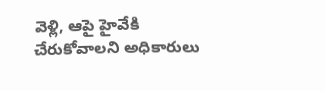వెళ్లి, ఆపై హైవేకి చేరుకోవాలని అధికారులు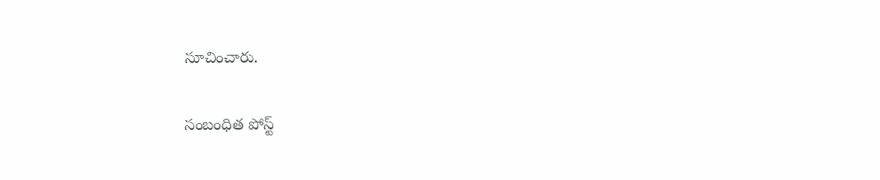సూచించారు.

సంబంధిత పోస్ట్